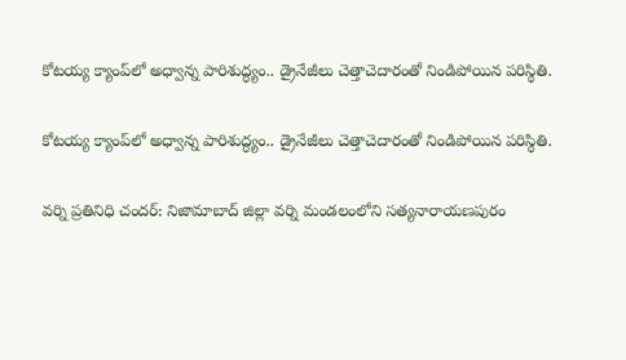కోటయ్య క్యాంప్‌లో అధ్వాన్న పారిశుద్ధ్యం.. డ్రైనేజీలు చెత్తాచెదారంతో నిండిపోయిన పరిస్థితి.

కోటయ్య క్యాంప్‌లో అధ్వాన్న పారిశుద్ధ్యం.. డ్రైనేజీలు చెత్తాచెదారంతో నిండిపోయిన పరిస్థితి.

వర్ని ప్రతినిధి చందర్: నిజామాబాద్ జిల్లా వర్ని మండలంలోని సత్యనారాయణపురం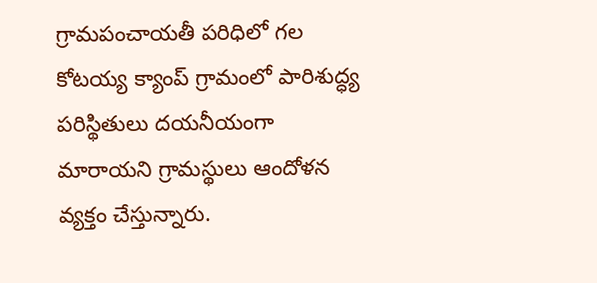గ్రామపంచాయతీ పరిధిలో గల కోటయ్య క్యాంప్ గ్రామంలో పారిశుద్ధ్య పరిస్థితులు దయనీయంగా మారాయని గ్రామస్థులు ఆందోళన వ్యక్తం చేస్తున్నారు.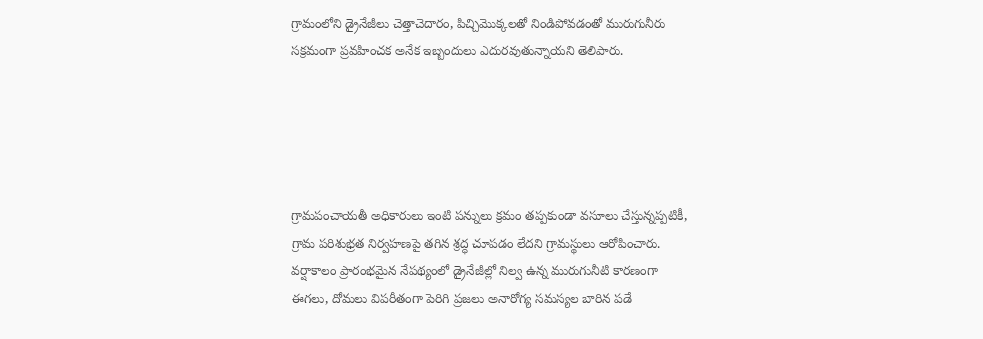గ్రామంలోని డ్రైనేజీలు చెత్తాచెదారం, పిచ్చిమొక్కలతో నిండిపోవడంతో మురుగునీరు సక్రమంగా ప్రవహించక అనేక ఇబ్బందులు ఎదురవుతున్నాయని తెలిపారు.





గ్రామపంచాయతీ అధికారులు ఇంటి పన్నులు క్రమం తప్పకుండా వసూలు చేస్తున్నప్పటికీ, గ్రామ పరిశుభ్రత నిర్వహణపై తగిన శ్రద్ధ చూపడం లేదని గ్రామస్థులు ఆరోపించారు. వర్షాకాలం ప్రారంభమైన నేపథ్యంలో డ్రైనేజీల్లో నిల్వ ఉన్న మురుగునీటి కారణంగా ఈగలు, దోమలు విపరీతంగా పెరిగి ప్రజలు అనారోగ్య సమస్యల బారిన పడే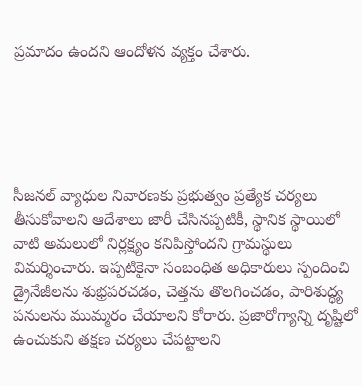ప్రమాదం ఉందని ఆందోళన వ్యక్తం చేశారు.





సీజనల్ వ్యాధుల నివారణకు ప్రభుత్వం ప్రత్యేక చర్యలు తీసుకోవాలని ఆదేశాలు జారీ చేసినప్పటికీ, స్థానిక స్థాయిలో వాటి అమలులో నిర్లక్ష్యం కనిపిస్తోందని గ్రామస్థులు విమర్శించారు. ఇప్పటికైనా సంబంధిత అధికారులు స్పందించి డ్రైనేజీలను శుభ్రపరచడం, చెత్తను తొలగించడం, పారిశుద్ధ్య పనులను ముమ్మరం చేయాలని కోరారు. ప్రజారోగ్యాన్ని దృష్టిలో ఉంచుకుని తక్షణ చర్యలు చేపట్టాలని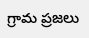గ్రామ ప్రజలు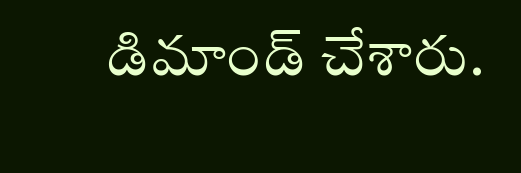డిమాండ్ చేశారు.